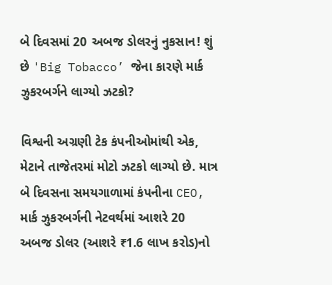બે દિવસમાં 20 અબજ ડોલરનું નુકસાન! શું છે 'Big Tobacco’ જેના કારણે માર્ક ઝુકરબર્ગને લાગ્યો ઝટકો?

વિશ્વની અગ્રણી ટેક કંપનીઓમાંથી એક, મેટાને તાજેતરમાં મોટો ઝટકો લાગ્યો છે. માત્ર બે દિવસના સમયગાળામાં કંપનીના CEO, માર્ક ઝુકરબર્ગની નેટવર્થમાં આશરે 20 અબજ ડોલર (આશરે ₹1.6 લાખ કરોડ)નો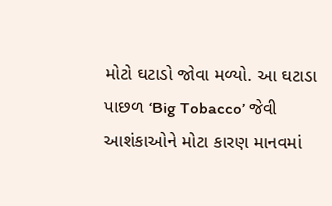મોટો ઘટાડો જોવા મળ્યો. આ ઘટાડા પાછળ ‘Big Tobacco’ જેવી આશંકાઓને મોટા કારણ માનવમાં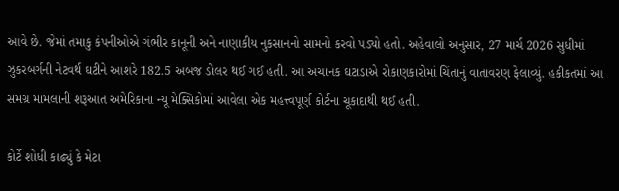આવે છે. જેમાં તમાકુ કંપનીઓએ ગંભીર કાનૂની અને નાણાકીય નુકસાનનો સામનો કરવો પડ્યો હતો. અહેવાલો અનુસાર, 27 માર્ચ 2026 સુધીમાં ઝુકરબર્ગની નેટવર્થ ઘટીને આશરે 182.5 અબજ ડોલર થઈ ગઈ હતી. આ અચાનક ઘટાડાએ રોકાણકારોમાં ચિંતાનું વાતાવરણ ફેલાવ્યું. હકીકતમાં આ સમગ્ર મામલાની શરૂઆત અમેરિકાના ન્યૂ મેક્સિકોમાં આવેલા એક મહત્ત્વપૂર્ણ કોર્ટના ચૂકાદાથી થઈ હતી.

કોર્ટે શોધી કાઢ્યું કે મેટા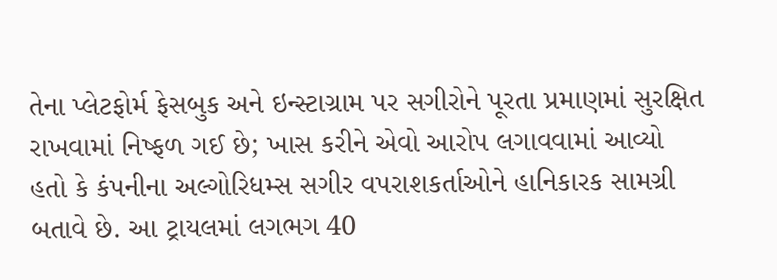તેના પ્લેટફોર્મ ફેસબુક અને ઇન્સ્ટાગ્રામ પર સગીરોને પૂરતા પ્રમાણમાં સુરક્ષિત રાખવામાં નિષ્ફળ ગઈ છે; ખાસ કરીને એવો આરોપ લગાવવામાં આવ્યો હતો કે કંપનીના અલ્ગોરિધમ્સ સગીર વપરાશકર્તાઓને હાનિકારક સામગ્રી બતાવે છે. આ ટ્રાયલમાં લગભગ 40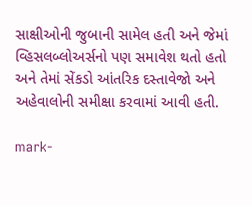સાક્ષીઓની જુબાની સામેલ હતી અને જેમાં વ્હિસલબ્લોઅર્સનો પણ સમાવેશ થતો હતો અને તેમાં સેંકડો આંતરિક દસ્તાવેજો અને અહેવાલોની સમીક્ષા કરવામાં આવી હતી.

mark-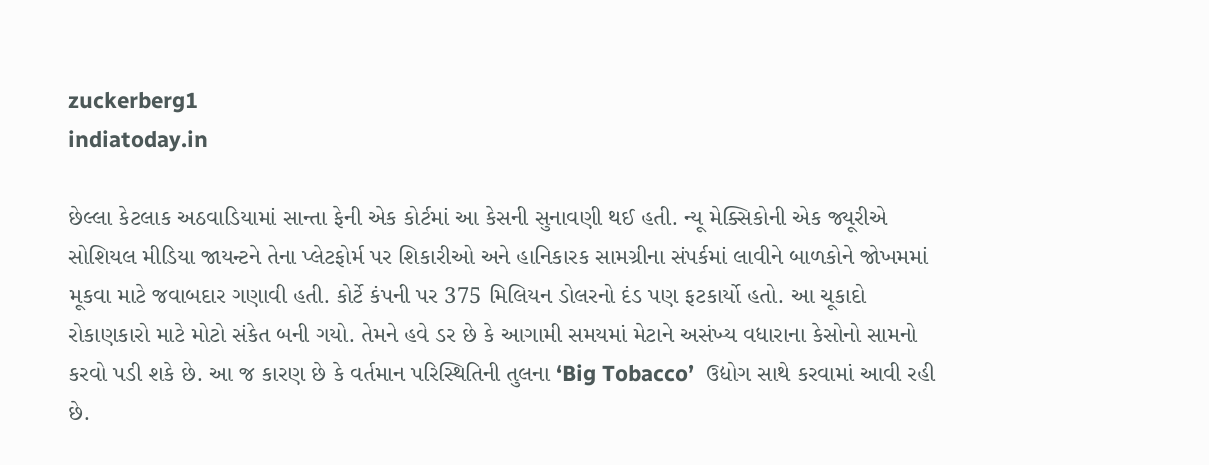zuckerberg1
indiatoday.in

છેલ્લા કેટલાક અઠવાડિયામાં સાન્તા ફેની એક કોર્ટમાં આ કેસની સુનાવણી થઈ હતી. ન્યૂ મેક્સિકોની એક જ્યૂરીએ સોશિયલ મીડિયા જાયન્ટને તેના પ્લેટફોર્મ પર શિકારીઓ અને હાનિકારક સામગ્રીના સંપર્કમાં લાવીને બાળકોને જોખમમાં મૂકવા માટે જવાબદાર ગણાવી હતી. કોર્ટે કંપની પર 375 મિલિયન ડોલરનો દંડ પણ ફટકાર્યો હતો. આ ચૂકાદો રોકાણકારો માટે મોટો સંકેત બની ગયો. તેમને હવે ડર છે કે આગામી સમયમાં મેટાને અસંખ્ય વધારાના કેસોનો સામનો કરવો પડી શકે છે. આ જ કારણ છે કે વર્તમાન પરિસ્થિતિની તુલના ‘Big Tobacco’  ઉદ્યોગ સાથે કરવામાં આવી રહી છે.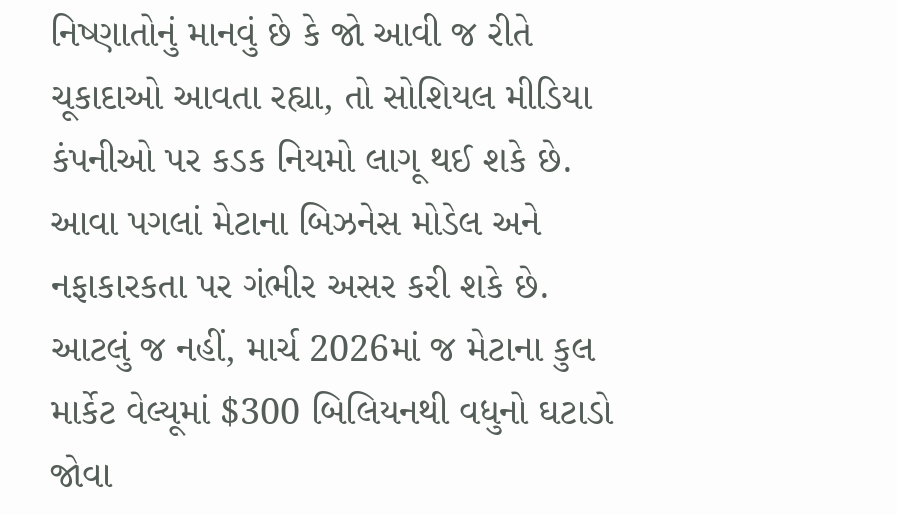નિષ્ણાતોનું માનવું છે કે જો આવી જ રીતે ચૂકાદાઓ આવતા રહ્યા, તો સોશિયલ મીડિયા કંપનીઓ પર કડક નિયમો લાગૂ થઈ શકે છે. આવા પગલાં મેટાના બિઝનેસ મોડેલ અને નફાકારકતા પર ગંભીર અસર કરી શકે છે. આટલું જ નહીં, માર્ચ 2026માં જ મેટાના કુલ માર્કેટ વેલ્યૂમાં $300 બિલિયનથી વધુનો ઘટાડો જોવા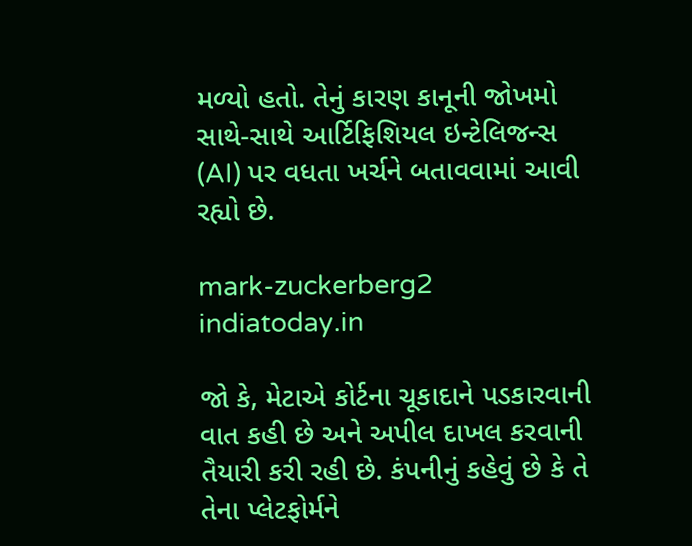મળ્યો હતો. તેનું કારણ કાનૂની જોખમો સાથે-સાથે આર્ટિફિશિયલ ઇન્ટેલિજન્સ (AI) પર વધતા ખર્ચને બતાવવામાં આવી રહ્યો છે.

mark-zuckerberg2
indiatoday.in

જો કે, મેટાએ કોર્ટના ચૂકાદાને પડકારવાની વાત કહી છે અને અપીલ દાખલ કરવાની તૈયારી કરી રહી છે. કંપનીનું કહેવું છે કે તે તેના પ્લેટફોર્મને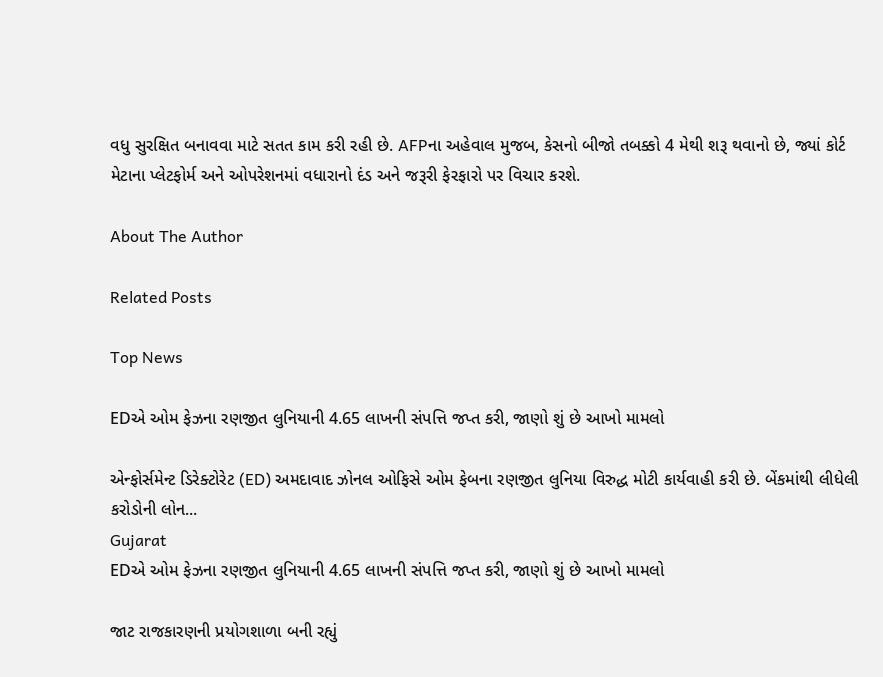વધુ સુરક્ષિત બનાવવા માટે સતત કામ કરી રહી છે. AFPના અહેવાલ મુજબ, કેસનો બીજો તબક્કો 4 મેથી શરૂ થવાનો છે, જ્યાં કોર્ટ મેટાના પ્લેટફોર્મ અને ઓપરેશનમાં વધારાનો દંડ અને જરૂરી ફેરફારો પર વિચાર કરશે.

About The Author

Related Posts

Top News

EDએ ઓમ ફેઝના રણજીત લુનિયાની 4.65 લાખની સંપત્તિ જપ્ત કરી, જાણો શું છે આખો મામલો

એન્ફોર્સમેન્ટ ડિરેક્ટોરેટ (ED) અમદાવાદ ઝોનલ ઓફિસે ઓમ ફેબના રણજીત લુનિયા વિરુદ્ધ મોટી કાર્યવાહી કરી છે. બેંકમાંથી લીધેલી કરોડોની લોન...
Gujarat
EDએ ઓમ ફેઝના રણજીત લુનિયાની 4.65 લાખની સંપત્તિ જપ્ત કરી, જાણો શું છે આખો મામલો

જાટ રાજકારણની પ્રયોગશાળા બની રહ્યું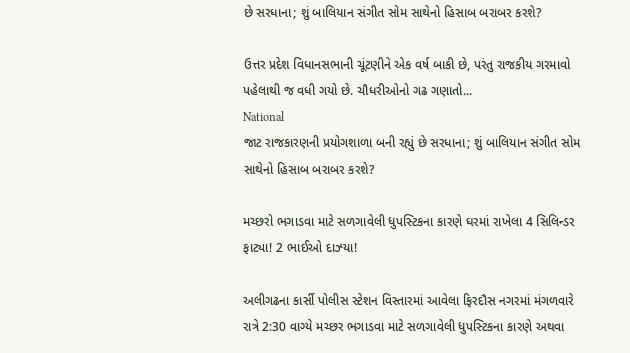છે સરધાના; શું બાલિયાન સંગીત સોમ સાથેનો હિસાબ બરાબર કરશે?

ઉત્તર પ્રદેશ વિધાનસભાની ચૂંટણીને એક વર્ષ બાકી છે, પરંતુ રાજકીય ગરમાવો પહેલાથી જ વધી ગયો છે. ચૌધરીઓનો ગઢ ગણાતો...
National
જાટ રાજકારણની પ્રયોગશાળા બની રહ્યું છે સરધાના; શું બાલિયાન સંગીત સોમ સાથેનો હિસાબ બરાબર કરશે?

મચ્છરો ભગાડવા માટે સળગાવેલી ધુપસ્ટિકના કારણે ઘરમાં રાખેલા 4 સિલિન્ડર ફાટ્યા! 2 ભાઈઓ દાઝ્યા!

અલીગઢના કાર્સી પોલીસ સ્ટેશન વિસ્તારમાં આવેલા ફિરદૌસ નગરમાં મંગળવારે રાત્રે 2:30 વાગ્યે મચ્છર ભગાડવા માટે સળગાવેલી ધુપસ્ટિકના કારણે અથવા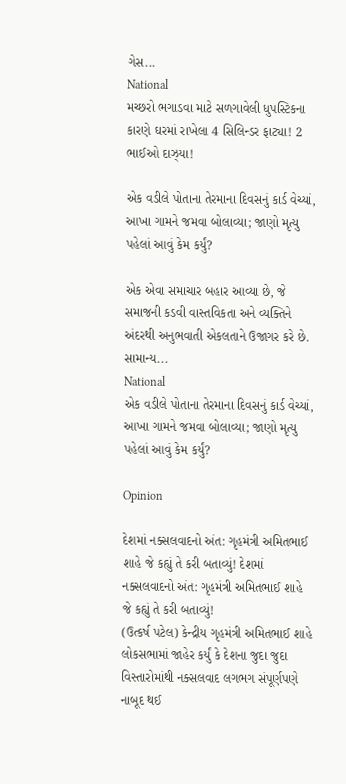ગેસ...
National
મચ્છરો ભગાડવા માટે સળગાવેલી ધુપસ્ટિકના કારણે ઘરમાં રાખેલા 4 સિલિન્ડર ફાટ્યા! 2 ભાઈઓ દાઝ્યા!

એક વડીલે પોતાના તેરમાના દિવસનું કાર્ડ વેચ્યાં, આખા ગામને જમવા બોલાવ્યા; જાણો મૃત્યુ પહેલાં આવું કેમ કર્યું?

એક એવા સમાચાર બહાર આવ્યા છે, જે સમાજની કડવી વાસ્તવિકતા અને વ્યક્તિને અંદરથી અનુભવાતી એકલતાને ઉજાગર કરે છે. સામાન્ય...
National
એક વડીલે પોતાના તેરમાના દિવસનું કાર્ડ વેચ્યાં, આખા ગામને જમવા બોલાવ્યા; જાણો મૃત્યુ પહેલાં આવું કેમ કર્યું?

Opinion

દેશમાં નક્સલવાદનો અંત: ગૃહમંત્રી અમિતભાઈ શાહે જે કહ્યું તે કરી બતાવ્યું! દેશમાં નક્સલવાદનો અંત: ગૃહમંત્રી અમિતભાઈ શાહે જે કહ્યું તે કરી બતાવ્યું!
(ઉત્કર્ષ પટેલ) કેન્દ્રીય ગૃહમંત્રી અમિતભાઈ શાહે લોકસભામાં જાહેર કર્યું કે દેશના જુદા જુદા વિસ્તારોમાંથી નક્સલવાદ લગભગ સંપૂર્ણપણે નાબૂદ થઈ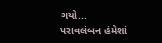ગયો...
પરાવલંબન હંમેશાં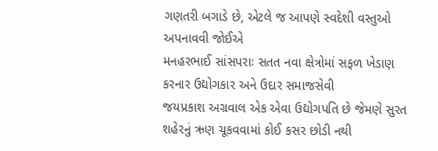ગણતરી બગાડે છે, એટલે જ આપણે સ્વદેશી વસ્તુઓ અપનાવવી જોઈએ
મનહરભાઈ સાંસપરાઃ સતત નવા ક્ષેત્રોમાં સફળ ખેડાણ કરનાર ઉદ્યોગકાર અને ઉદાર સમાજસેવી
જયપ્રકાશ અગ્રવાલ એક એવા ઉદ્યોગપતિ છે જેમણે સુરત શહેરનું ઋણ ચૂકવવામાં કોઈ કસર છોડી નથી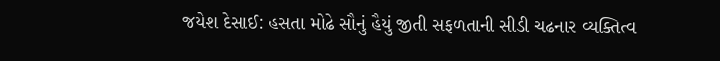જયેશ દેસાઈ: હસતા મોઢે સૌનું હૈયું જીતી સફળતાની સીડી ચઢનાર વ્યક્તિત્વ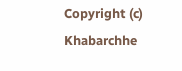Copyright (c) Khabarchhe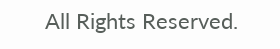All Rights Reserved.